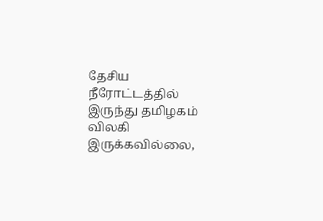தேசிய நீரோட்டத்தில் இருந்து தமிழகம் விலகி இருக்கவில்லை,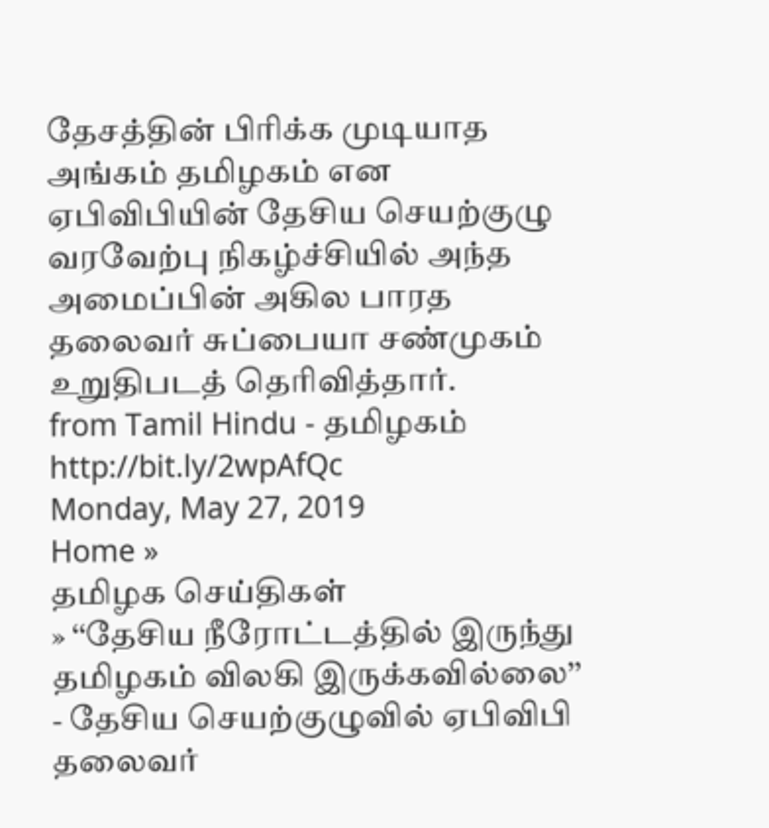தேசத்தின் பிரிக்க முடியாத அங்கம் தமிழகம் என ஏபிவிபியின் தேசிய செயற்குழு வரவேற்பு நிகழ்ச்சியில் அந்த அமைப்பின் அகில பாரத தலைவர் சுப்பையா சண்முகம் உறுதிபடத் தெரிவித்தார்.
from Tamil Hindu - தமிழகம் http://bit.ly/2wpAfQc
Monday, May 27, 2019
Home »
தமிழக செய்திகள்
» ‘‘தேசிய நீரோட்டத்தில் இருந்து தமிழகம் விலகி இருக்கவில்லை’’ - தேசிய செயற்குழுவில் ஏபிவிபி தலைவர்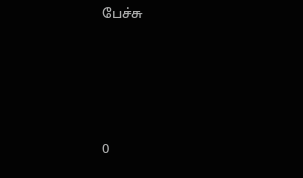பேச்சு







0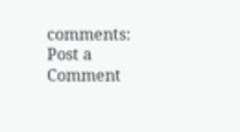comments:
Post a Comment